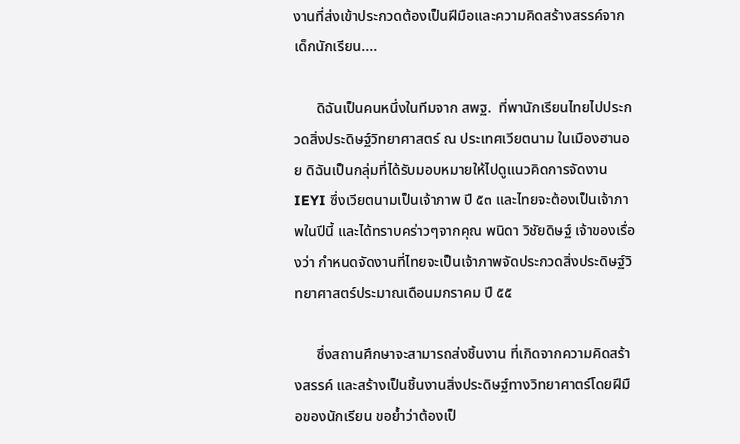งานที่ส่งเข้าประกวดต้องเป็นฝีมือและความคิดสร้างสรรค์จากเด็กนักเรียน....

      ดิฉันเป็นคนหนึ่งในทีมจาก สพฐ.  ที่พานักเรียนไทยไปประกวดสิ่งประดิษฐ์วิทยาศาสตร์ ณ ประเทศเวียตนาม ในเมืองฮานอย ดิฉันเป็นกลุ่มที่ได้รับมอบหมายให้ไปดูแนวคิดการจัดงาน IEYI ซึ่งเวียตนามเป็นเจ้าภาพ ปี ๕๓ และไทยจะต้องเป็นเจ้าภาพในปีนี้ และได้ทราบคร่าวๆจากคุณ พนิดา วิชัยดิษฐ์ เจ้าของเรื่องว่า กำหนดจัดงานที่ไทยจะเป็นเจ้าภาพจัดประกวดสิ่งประดิษฐ์วิทยาศาสตร์ประมาณเดือนมกราคม ปี ๕๕

      ซึ่งสถานศึกษาจะสามารถส่งชิ้นงาน ที่เกิดจากความคิดสร้างสรรค์ และสร้างเป็นชิ้นงานสิ่งประดิษฐ์ทางวิทยาศาตร์โดยฝีมือของนักเรียน ขอย้ำว่าต้องเป็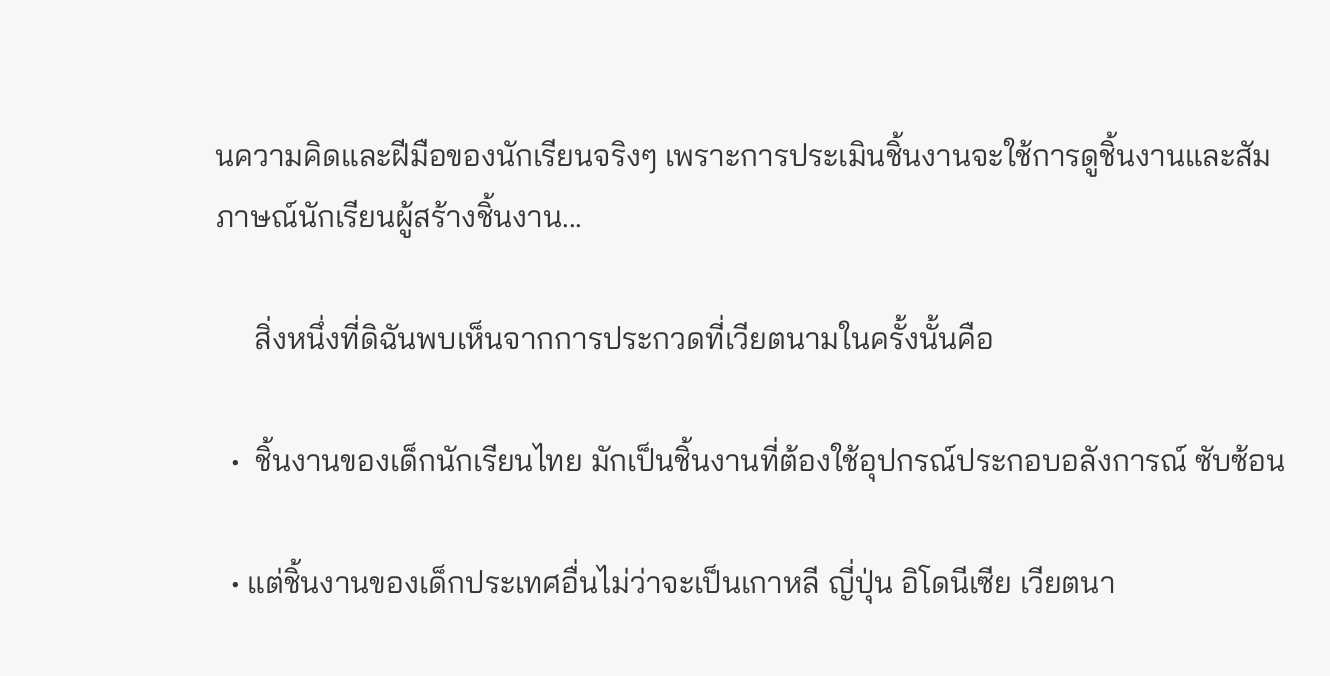นความคิดและฝีมือของนักเรียนจริงๆ เพราะการประเมินชิ้นงานจะใช้การดูชิ้นงานและสัมภาษณ์นักเรียนผู้สร้างชิ้นงาน...

     สิ่งหนึ่งที่ดิฉันพบเห็นจากการประกวดที่เวียตนามในครั้งนั้นคือ

  •  ชิ้นงานของเด็กนักเรียนไทย มักเป็นชิ้นงานที่ต้องใช้อุปกรณ์ประกอบอลังการณ์ ซับซ้อน

  • แต่ชิ้นงานของเด็กประเทศอื่นไม่ว่าจะเป็นเกาหลี ญี่ปุ่น อิโดนีเซีย เวียตนา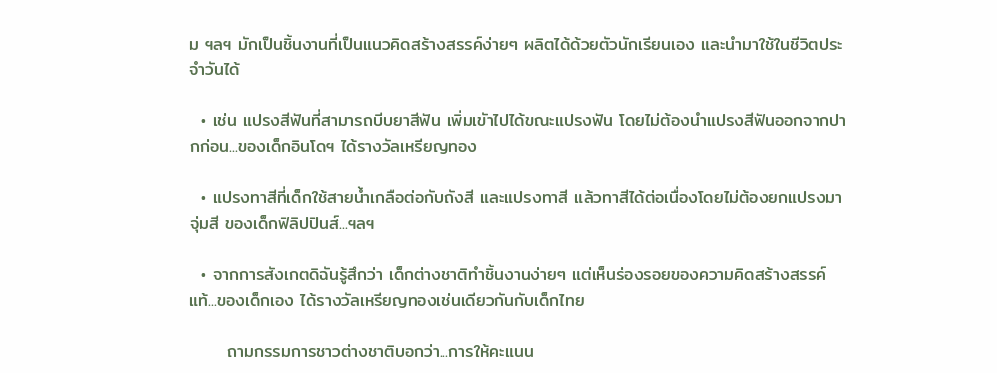ม ฯลฯ มักเป็นชิ้นงานที่เป็นแนวคิดสร้างสรรค์ง่ายๆ ผลิตได้ด้วยตัวนักเรียนเอง และนำมาใช้ในชีวิตประจำวันได้

  • เช่น แปรงสีฟันที่สามารถบีบยาสีฟัน เพิ่มเขัาไปได้ขณะแปรงฟัน โดยไม่ต้องนำแปรงสีฟันออกจากปากก่อน...ของเด็กอินโดฯ ได้รางวัลเหรียญทอง

  • แปรงทาสีที่เด็กใช้สายน้ำเกลือต่อกับถังสี และแปรงทาสี แล้วทาสีได้ต่อเนื่องโดยไม่ต้องยกแปรงมาจุ่มสี ของเด็กฟิลิปปินส์...ฯลฯ

  • จากการสังเกตดิฉันรู้สึกว่า เด็กต่างชาติทำชิ้นงานง่ายๆ แต่เห็นร่องรอยของความคิดสร้างสรรค์แท้...ของเด็กเอง ได้รางวัลเหรียญทองเช่นเดียวกันกับเด็กไทย

      ถามกรรมการชาวต่างชาติบอกว่า...การให้คะแนน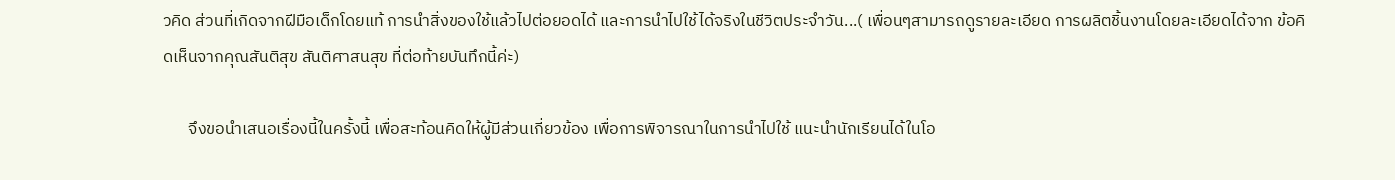วคิด ส่วนที่เกิดจากฝีมือเด็กโดยแท้ การนำสิ่งของใช้แล้วไปต่อยอดได้ และการนำไปใช้ได้จริงในชีวิตประจำวัน...( เพื่อนๆสามารถดูรายละเอียด การผลิตชิ้นงานโดยละเอียดได้จาก ข้อคิดเห็นจากคุณสันติสุข สันติศาสนสุข ที่ต่อท้ายบันทึกนี้ค่ะ)

       จึงขอนำเสนอเรื่องนี้ในครั้งนี้ เพื่อสะท้อนคิดให้ผู้มีส่วนเกี่ยวข้อง เพื่อการพิจารณาในการนำไปใช้ แนะนำนักเรียนได้ในโอ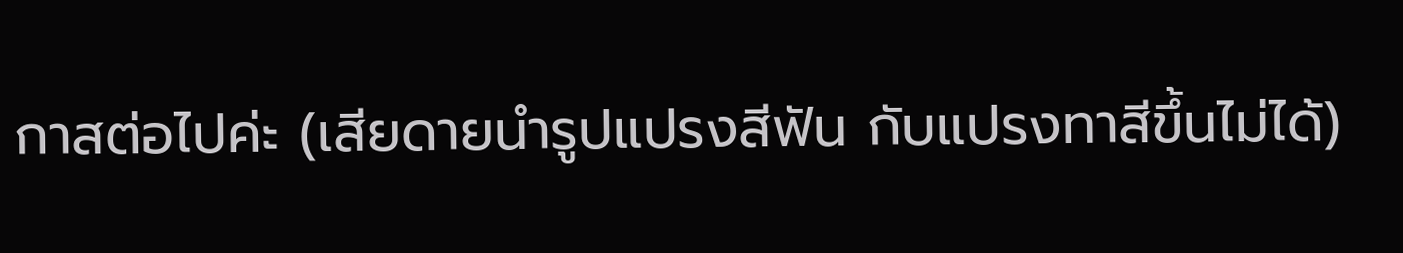กาสต่อไปค่ะ (เสียดายนำรูปแปรงสีฟัน กับแปรงทาสีขึ้นไม่ได้)